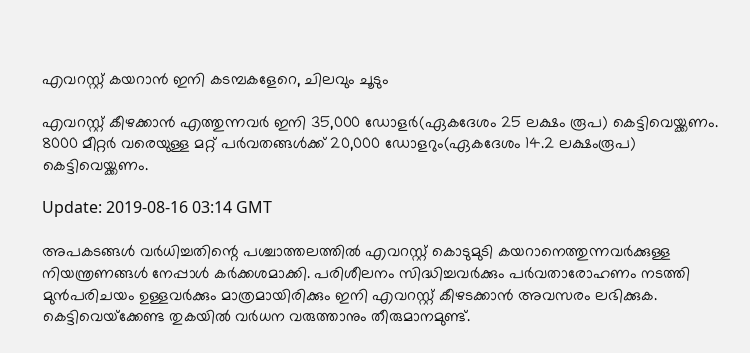എവറസ്റ്റ് കയറാന്‍ ഇനി കടമ്പകളേറെ, ചിലവും ചൂടും

എവറസ്റ്റ് കീഴക്കാന്‍ എത്തുന്നവര്‍ ഇനി 35,000 ഡോളര്‍(ഏകദേശം 25 ലക്ഷം രൂപ) കെട്ടിവെയ്ക്കണം. 8000 മീറ്റര്‍ വരെയുള്ള മറ്റ് പര്‍വതങ്ങള്‍ക്ക് 20,000 ഡോളറും(ഏകദേശം 14.2 ലക്ഷംരൂപ) കെട്ടിവെയ്ക്കണം.

Update: 2019-08-16 03:14 GMT

അപകടങ്ങള്‍ വര്‍ധിച്ചതിന്റെ പശ്ചാത്തലത്തില്‍ എവറസ്റ്റ് കൊടുമുടി കയറാനെത്തുന്നവര്‍ക്കുള്ള നിയന്ത്രണങ്ങള്‍ നേപ്പാള്‍ കര്‍ക്കശമാക്കി. പരിശീലനം സിദ്ധിച്ചവര്‍ക്കും പര്‍വതാരോഹണം നടത്തി മുന്‍പരിചയം ഉള്ളവര്‍ക്കും മാത്രമായിരിക്കും ഇനി എവറസ്റ്റ് കീഴടക്കാന്‍ അവസരം ലഭിക്കുക. കെട്ടിവെയ്‌ക്കേണ്ട തുകയില്‍ വര്‍ധന വരുത്താനും തീരുമാനമുണ്ട്.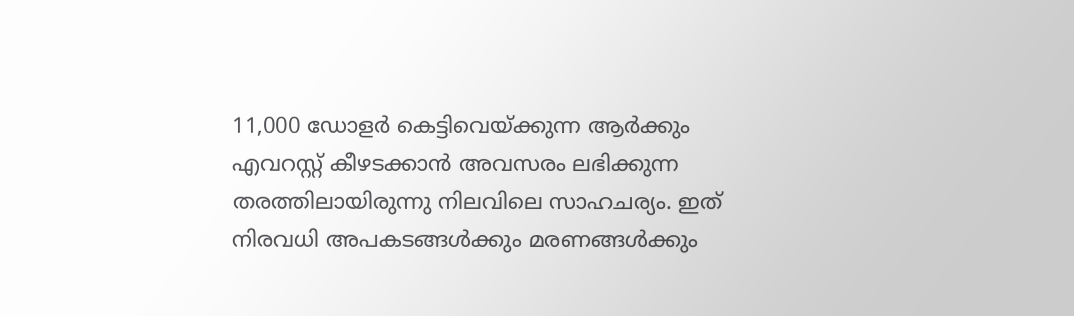11,000 ഡോളര്‍ കെട്ടിവെയ്ക്കുന്ന ആര്‍ക്കും എവറസ്റ്റ് കീഴടക്കാന്‍ അവസരം ലഭിക്കുന്ന തരത്തിലായിരുന്നു നിലവിലെ സാഹചര്യം. ഇത് നിരവധി അപകടങ്ങള്‍ക്കും മരണങ്ങള്‍ക്കും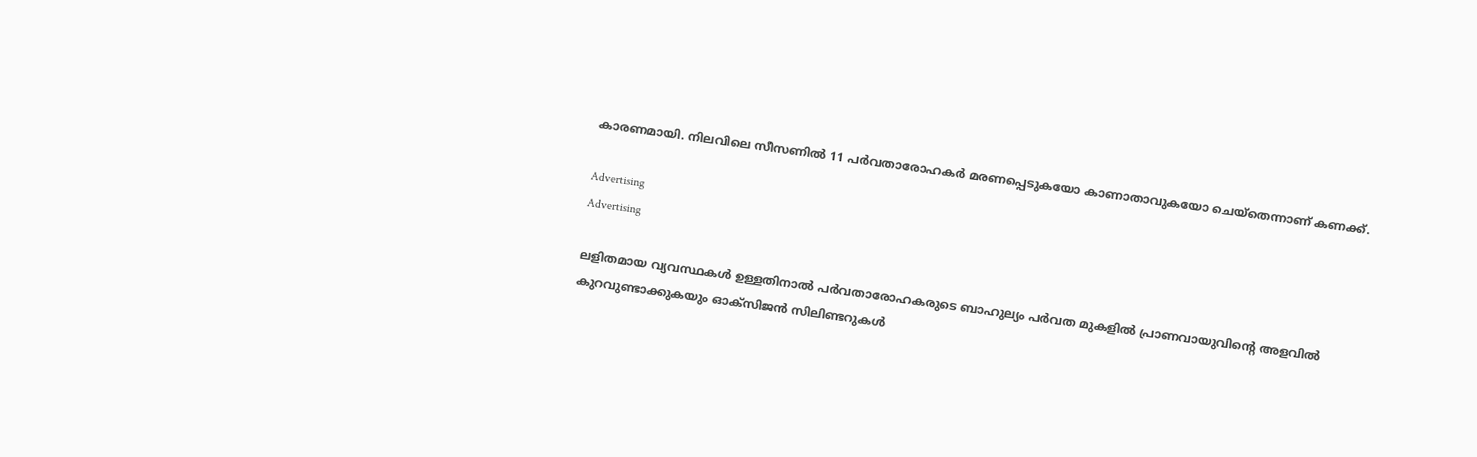കാരണമായി. നിലവിലെ സീസണില്‍ 11 പര്‍വതാരോഹകര്‍ മരണപ്പെടുകയോ കാണാതാവുകയോ ചെയ്‌തെന്നാണ് കണക്ക്.

Advertising
Advertising

ലളിതമായ വ്യവസ്ഥകള്‍ ഉള്ളതിനാല്‍ പര്‍വതാരോഹകരുടെ ബാഹുല്യം പര്‍വത മുകളില്‍ പ്രാണവായുവിന്റെ അളവില്‍ കുറവുണ്ടാക്കുകയും ഓക്‌സിജന്‍ സിലിണ്ടറുകള്‍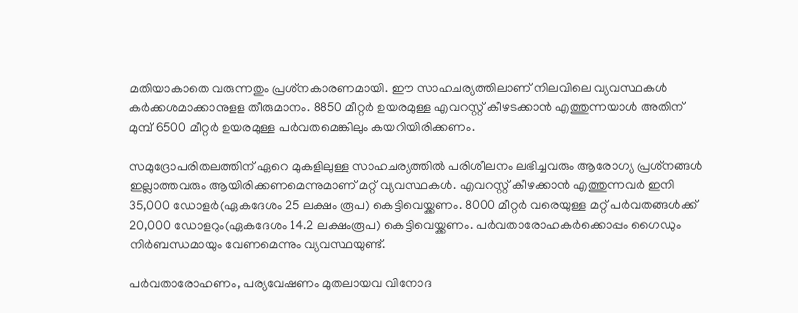മതിയാകാതെ വരുന്നതും പ്രശ്‌നകാരണമായി. ഈ സാഹചര്യത്തിലാണ് നിലവിലെ വ്യവസ്ഥകള്‍ കര്‍ക്കശമാക്കാനുളള തീരുമാനം. 8850 മീറ്റര്‍ ഉയരമുള്ള എവറസ്റ്റ് കീഴടക്കാന്‍ എത്തുന്നയാള്‍ അതിന് മുമ്പ് 6500 മീറ്റര്‍ ഉയരമുള്ള പര്‍വതമെങ്കിലും കയറിയിരിക്കണം.

സമുദ്രോപരിതലത്തിന് ഏറെ മുകളിലുള്ള സാഹചര്യത്തില്‍ പരിശീലനം ലഭിച്ചവരും ആരോഗ്യ പ്രശ്‌നങ്ങള്‍ ഇല്ലാത്തവരും ആയിരിക്കണമെന്നുമാണ് മറ്റ് വ്യവസ്ഥകള്‍. എവറസ്റ്റ് കീഴക്കാന്‍ എത്തുന്നവര്‍ ഇനി 35,000 ഡോളര്‍(ഏകദേശം 25 ലക്ഷം രൂപ) കെട്ടിവെയ്ക്കണം. 8000 മീറ്റര്‍ വരെയുള്ള മറ്റ് പര്‍വതങ്ങള്‍ക്ക് 20,000 ഡോളറും(ഏകദേശം 14.2 ലക്ഷംരൂപ) കെട്ടിവെയ്ക്കണം. പര്‍വതാരോഹകര്‍ക്കൊപ്പം ഗൈഡും നിര്‍ബന്ധമായും വേണമെന്നും വ്യവസ്ഥയുണ്ട്.

പര്‍വതാരോഹണം, പര്യവേഷണം മുതലായവ വിനോദ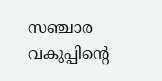സഞ്ചാര വകുപ്പിന്റെ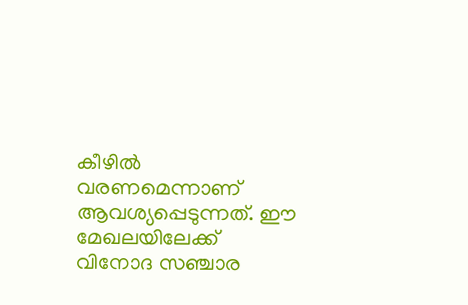കീഴില്‍ വരണമെന്നാണ് ആവശ്യപ്പെടുന്നത്. ഈ മേഖലയിലേക്ക് വിനോദ സഞ്ചാര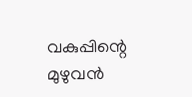വകുപ്പിന്റെ മുഴുവന്‍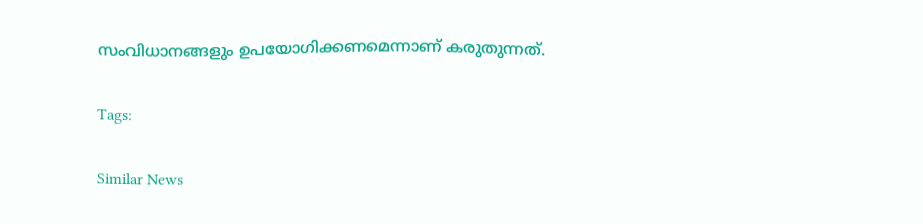സംവിധാനങ്ങളും ഉപയോഗിക്കണമെന്നാണ് കരുതുന്നത്.

Tags:

Similar News